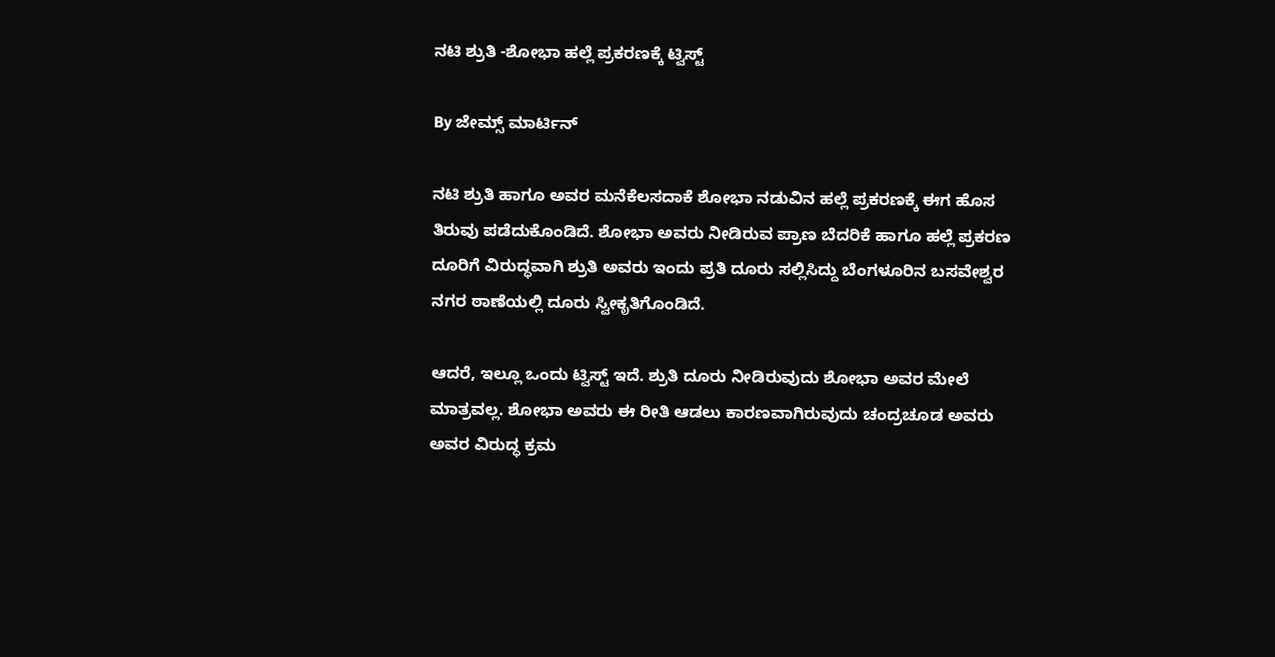ನಟಿ ಶ್ರುತಿ -ಶೋಭಾ ಹಲ್ಲೆ ಪ್ರಕರಣಕ್ಕೆ ಟ್ವಿಸ್ಟ್

By ಜೇಮ್ಸ್ ಮಾರ್ಟಿನ್

ನಟಿ ಶ್ರುತಿ ಹಾಗೂ ಅವರ ಮನೆಕೆಲಸದಾಕೆ ಶೋಭಾ ನಡುವಿನ ಹಲ್ಲೆ ಪ್ರಕರಣಕ್ಕೆ ಈಗ ಹೊಸ ತಿರುವು ಪಡೆದುಕೊಂಡಿದೆ. ಶೋಭಾ ಅವರು ನೀಡಿರುವ ಪ್ರಾಣ ಬೆದರಿಕೆ ಹಾಗೂ ಹಲ್ಲೆ ಪ್ರಕರಣ ದೂರಿಗೆ ವಿರುದ್ಧವಾಗಿ ಶ್ರುತಿ ಅವರು ಇಂದು ಪ್ರತಿ ದೂರು ಸಲ್ಲಿಸಿದ್ದು ಬೆಂಗಳೂರಿನ ಬಸವೇಶ್ವರ ನಗರ ಠಾಣೆಯಲ್ಲಿ ದೂರು ಸ್ವೀಕೃತಿಗೊಂಡಿದೆ.

ಆದರೆ, ಇಲ್ಲೂ ಒಂದು ಟ್ವಿಸ್ಟ್ ಇದೆ. ಶ್ರುತಿ ದೂರು ನೀಡಿರುವುದು ಶೋಭಾ ಅವರ ಮೇಲೆ ಮಾತ್ರವಲ್ಲ. ಶೋಭಾ ಅವರು ಈ ರೀತಿ ಆಡಲು ಕಾರಣವಾಗಿರುವುದು ಚಂದ್ರಚೂಡ ಅವರು ಅವರ ವಿರುದ್ಧ ಕ್ರಮ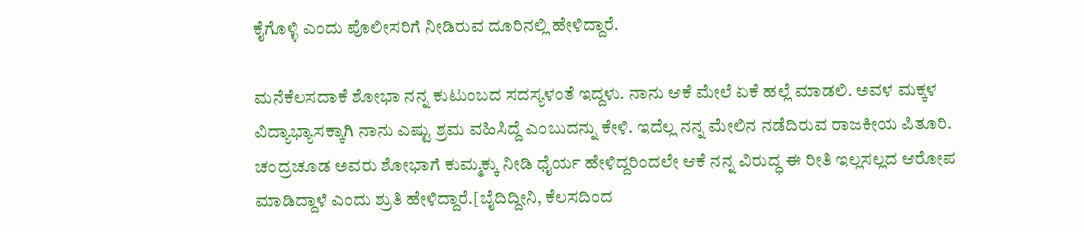ಕೈಗೊಳ್ಳಿ ಎಂದು ಪೊಲೀಸರಿಗೆ ನೀಡಿರುವ ದೂರಿನಲ್ಲಿ ಹೇಳಿದ್ದಾರೆ.

ಮನೆಕೆಲಸದಾಕೆ ಶೋಭಾ ನನ್ನ ಕುಟುಂಬದ ಸದಸ್ಯಳಂತೆ ಇದ್ದಳು. ನಾನು ಆಕೆ ಮೇಲೆ ಏಕೆ ಹಲ್ಲೆ ಮಾಡಲಿ. ಅವಳ ಮಕ್ಕಳ ವಿದ್ಯಾಭ್ಯಾಸಕ್ಕಾಗಿ ನಾನು ಎಷ್ಟು ಶ್ರಮ ವಹಿಸಿದ್ದೆ ಎಂಬುದನ್ನು ಕೇಳಿ. ಇದೆಲ್ಲ ನನ್ನ ಮೇಲಿನ ನಡೆದಿರುವ ರಾಜಕೀಯ ಪಿತೂರಿ. ಚಂದ್ರಚೂಡ ಅವರು ಶೋಭಾಗೆ ಕುಮ್ಮಕ್ಕು ನೀಡಿ ಧೈರ್ಯ ಹೇಳಿದ್ದರಿಂದಲೇ ಆಕೆ ನನ್ನ ವಿರುದ್ಧ ಈ ರೀತಿ ಇಲ್ಲಸಲ್ಲದ ಆರೋಪ ಮಾಡಿದ್ದಾಳೆ ಎಂದು ಶ್ರುತಿ ಹೇಳಿದ್ದಾರೆ.[ಬೈದಿದ್ದೀನಿ, ಕೆಲಸದಿಂದ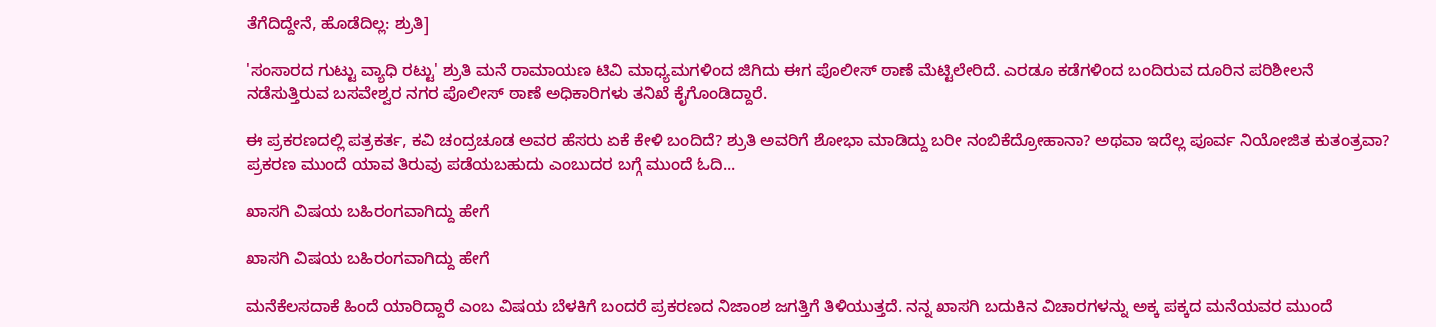ತೆಗೆದಿದ್ದೇನೆ, ಹೊಡೆದಿಲ್ಲ: ಶ್ರುತಿ]

'ಸಂಸಾರದ ಗುಟ್ಟು ವ್ಯಾಧಿ ರಟ್ಟು' ಶ್ರುತಿ ಮನೆ ರಾಮಾಯಣ ಟಿವಿ ಮಾಧ್ಯಮಗಳಿಂದ ಜಿಗಿದು ಈಗ ಪೊಲೀಸ್ ಠಾಣೆ ಮೆಟ್ಟಿಲೇರಿದೆ. ಎರಡೂ ಕಡೆಗಳಿಂದ ಬಂದಿರುವ ದೂರಿನ ಪರಿಶೀಲನೆ ನಡೆಸುತ್ತಿರುವ ಬಸವೇಶ್ವರ ನಗರ ಪೊಲೀಸ್ ಠಾಣೆ ಅಧಿಕಾರಿಗಳು ತನಿಖೆ ಕೈಗೊಂಡಿದ್ದಾರೆ.

ಈ ಪ್ರಕರಣದಲ್ಲಿ ಪತ್ರಕರ್ತ, ಕವಿ ಚಂದ್ರಚೂಡ ಅವರ ಹೆಸರು ಏಕೆ ಕೇಳಿ ಬಂದಿದೆ? ಶ್ರುತಿ ಅವರಿಗೆ ಶೋಭಾ ಮಾಡಿದ್ದು ಬರೀ ನಂಬಿಕೆದ್ರೋಹಾನಾ? ಅಥವಾ ಇದೆಲ್ಲ ಪೂರ್ವ ನಿಯೋಜಿತ ಕುತಂತ್ರವಾ? ಪ್ರಕರಣ ಮುಂದೆ ಯಾವ ತಿರುವು ಪಡೆಯಬಹುದು ಎಂಬುದರ ಬಗ್ಗೆ ಮುಂದೆ ಓದಿ...

ಖಾಸಗಿ ವಿಷಯ ಬಹಿರಂಗವಾಗಿದ್ದು ಹೇಗೆ

ಖಾಸಗಿ ವಿಷಯ ಬಹಿರಂಗವಾಗಿದ್ದು ಹೇಗೆ

ಮನೆಕೆಲಸದಾಕೆ ಹಿಂದೆ ಯಾರಿದ್ದಾರೆ ಎಂಬ ವಿಷಯ ಬೆಳಕಿಗೆ ಬಂದರೆ ಪ್ರಕರಣದ ನಿಜಾಂಶ ಜಗತ್ತಿಗೆ ತಿಳಿಯುತ್ತದೆ. ನನ್ನ ಖಾಸಗಿ ಬದುಕಿನ ವಿಚಾರಗಳನ್ನು ಅಕ್ಕ ಪಕ್ಕದ ಮನೆಯವರ ಮುಂದೆ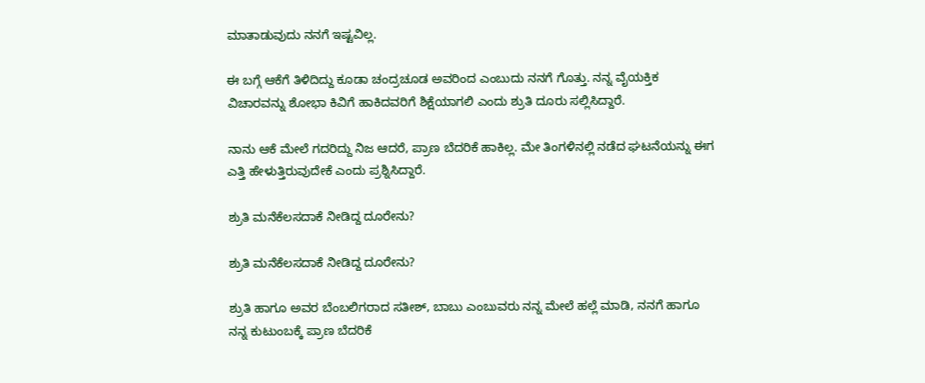ಮಾತಾಡುವುದು ನನಗೆ ಇಷ್ಟವಿಲ್ಲ.

ಈ ಬಗ್ಗೆ ಆಕೆಗೆ ತಿಳಿದಿದ್ದು ಕೂಡಾ ಚಂದ್ರಚೂಡ ಅವರಿಂದ ಎಂಬುದು ನನಗೆ ಗೊತ್ತು. ನನ್ನ ವೈಯಕ್ತಿಕ ವಿಚಾರವನ್ನು ಶೋಭಾ ಕಿವಿಗೆ ಹಾಕಿದವರಿಗೆ ಶಿಕ್ಷೆಯಾಗಲಿ ಎಂದು ಶ್ರುತಿ ದೂರು ಸಲ್ಲಿಸಿದ್ದಾರೆ.

ನಾನು ಆಕೆ ಮೇಲೆ ಗದರಿದ್ದು ನಿಜ ಆದರೆ, ಪ್ರಾಣ ಬೆದರಿಕೆ ಹಾಕಿಲ್ಲ. ಮೇ ತಿಂಗಳಿನಲ್ಲಿ ನಡೆದ ಘಟನೆಯನ್ನು ಈಗ ಎತ್ತಿ ಹೇಳುತ್ತಿರುವುದೇಕೆ ಎಂದು ಪ್ರಶ್ನಿಸಿದ್ದಾರೆ.

ಶ್ರುತಿ ಮನೆಕೆಲಸದಾಕೆ ನೀಡಿದ್ದ ದೂರೇನು?

ಶ್ರುತಿ ಮನೆಕೆಲಸದಾಕೆ ನೀಡಿದ್ದ ದೂರೇನು?

ಶ್ರುತಿ ಹಾಗೂ ಅವರ ಬೆಂಬಲಿಗರಾದ ಸತೀಶ್, ಬಾಬು ಎಂಬುವರು ನನ್ನ ಮೇಲೆ ಹಲ್ಲೆ ಮಾಡಿ, ನನಗೆ ಹಾಗೂ ನನ್ನ ಕುಟುಂಬಕ್ಕೆ ಪ್ರಾಣ ಬೆದರಿಕೆ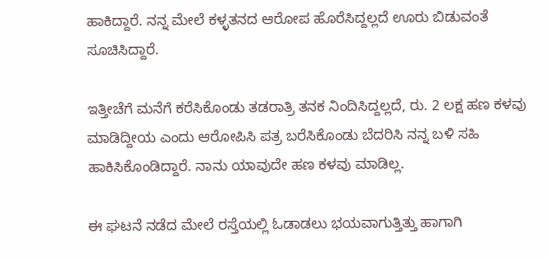ಹಾಕಿದ್ದಾರೆ. ನನ್ನ ಮೇಲೆ ಕಳ್ಳತನದ ಆರೋಪ ಹೊರೆಸಿದ್ದಲ್ಲದೆ ಊರು ಬಿಡುವಂತೆ ಸೂಚಿಸಿದ್ದಾರೆ.

ಇತ್ತೀಚೆಗೆ ಮನೆಗೆ ಕರೆಸಿಕೊಂಡು ತಡರಾತ್ರಿ ತನಕ ನಿಂದಿಸಿದ್ದಲ್ಲದೆ, ರು. 2 ಲಕ್ಷ ಹಣ ಕಳವು ಮಾಡಿದ್ದೀಯ ಎಂದು ಆರೋಪಿಸಿ ಪತ್ರ ಬರೆಸಿಕೊಂಡು ಬೆದರಿಸಿ ನನ್ನ ಬಳಿ ಸಹಿ ಹಾಕಿಸಿಕೊಂಡಿದ್ದಾರೆ. ನಾನು ಯಾವುದೇ ಹಣ ಕಳವು ಮಾಡಿಲ್ಲ.

ಈ ಘಟನೆ ನಡೆದ ಮೇಲೆ ರಸ್ತೆಯಲ್ಲಿ ಓಡಾಡಲು ಭಯವಾಗುತ್ತಿತ್ತು ಹಾಗಾಗಿ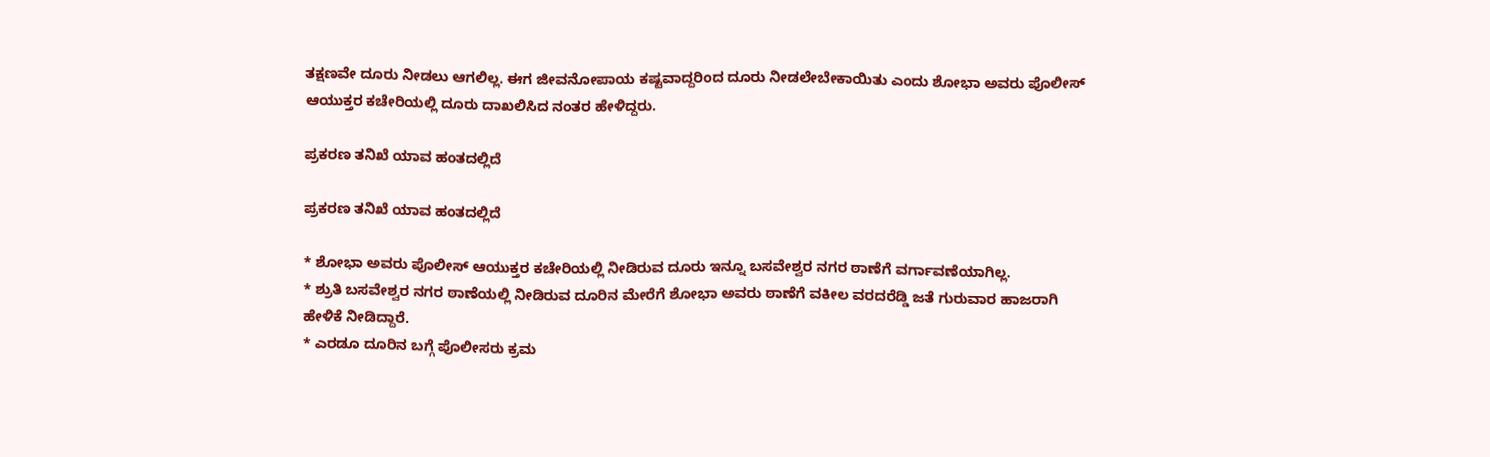ತಕ್ಷಣವೇ ದೂರು ನೀಡಲು ಆಗಲಿಲ್ಲ. ಈಗ ಜೀವನೋಪಾಯ ಕಷ್ಟವಾದ್ದರಿಂದ ದೂರು ನೀಡಲೇಬೇಕಾಯಿತು ಎಂದು ಶೋಭಾ ಅವರು ಪೊಲೀಸ್ ಆಯುಕ್ತರ ಕಚೇರಿಯಲ್ಲಿ ದೂರು ದಾಖಲಿಸಿದ ನಂತರ ಹೇಳಿದ್ದರು.

ಪ್ರಕರಣ ತನಿಖೆ ಯಾವ ಹಂತದಲ್ಲಿದೆ

ಪ್ರಕರಣ ತನಿಖೆ ಯಾವ ಹಂತದಲ್ಲಿದೆ

* ಶೋಭಾ ಅವರು ಪೊಲೀಸ್ ಆಯುಕ್ತರ ಕಚೇರಿಯಲ್ಲಿ ನೀಡಿರುವ ದೂರು ಇನ್ನೂ ಬಸವೇಶ್ವರ ನಗರ ಠಾಣೆಗೆ ವರ್ಗಾವಣೆಯಾಗಿಲ್ಲ.
* ಶ್ರುತಿ ಬಸವೇಶ್ವರ ನಗರ ಠಾಣೆಯಲ್ಲಿ ನೀಡಿರುವ ದೂರಿನ ಮೇರೆಗೆ ಶೋಭಾ ಅವರು ಠಾಣೆಗೆ ವಕೀಲ ವರದರೆಡ್ಡಿ ಜತೆ ಗುರುವಾರ ಹಾಜರಾಗಿ ಹೇಳಿಕೆ ನೀಡಿದ್ದಾರೆ.
* ಎರಡೂ ದೂರಿನ ಬಗ್ಗೆ ಪೊಲೀಸರು ಕ್ರಮ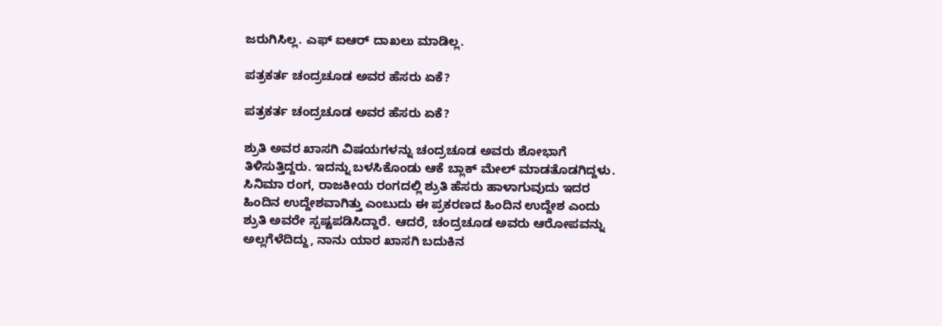ಜರುಗಿಸಿಲ್ಲ. ಎಫ್ ಐಆರ್ ದಾಖಲು ಮಾಡಿಲ್ಲ.

ಪತ್ರಕರ್ತ ಚಂದ್ರಚೂಡ ಅವರ ಹೆಸರು ಏಕೆ?

ಪತ್ರಕರ್ತ ಚಂದ್ರಚೂಡ ಅವರ ಹೆಸರು ಏಕೆ?

ಶ್ರುತಿ ಅವರ ಖಾಸಗಿ ವಿಷಯಗಳನ್ನು ಚಂದ್ರಚೂಡ ಅವರು ಶೋಭಾಗೆ ತಿಳಿಸುತ್ತಿದ್ದರು. ಇದನ್ನು ಬಳಸಿಕೊಂಡು ಆಕೆ ಬ್ಲಾಕ್ ಮೇಲ್ ಮಾಡತೊಡಗಿದ್ದಳು. ಸಿನಿಮಾ ರಂಗ, ರಾಜಕೀಯ ರಂಗದಲ್ಲಿ ಶ್ರುತಿ ಹೆಸರು ಹಾಳಾಗುವುದು ಇದರ ಹಿಂದಿನ ಉದ್ದೇಶವಾಗಿತ್ತು ಎಂಬುದು ಈ ಪ್ರಕರಣದ ಹಿಂದಿನ ಉದ್ದೇಶ ಎಂದು ಶ್ರುತಿ ಅವರೇ ಸ್ಪಷ್ಟಪಡಿಸಿದ್ದಾರೆ. ಆದರೆ, ಚಂದ್ರಚೂಡ ಅವರು ಆರೋಪವನ್ನು ಅಲ್ಲಗೆಳೆದಿದ್ದು, ನಾನು ಯಾರ ಖಾಸಗಿ ಬದುಕಿನ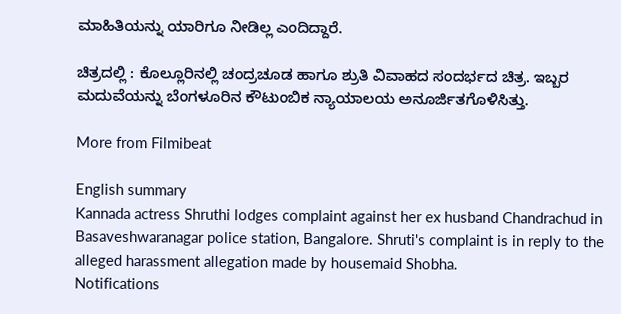ಮಾಹಿತಿಯನ್ನು ಯಾರಿಗೂ ನೀಡಿಲ್ಲ ಎಂದಿದ್ದಾರೆ.

ಚಿತ್ರದಲ್ಲಿ : ಕೊಲ್ಲೂರಿನಲ್ಲಿ ಚಂದ್ರಚೂಡ ಹಾಗೂ ಶ್ರುತಿ ವಿವಾಹದ ಸಂದರ್ಭದ ಚಿತ್ರ. ಇಬ್ಬರ ಮದುವೆಯನ್ನು ಬೆಂಗಳೂರಿನ ಕೌಟುಂಬಿಕ ನ್ಯಾಯಾಲಯ ಅನೂರ್ಜಿತಗೊಳಿಸಿತ್ತು.

More from Filmibeat

English summary
Kannada actress Shruthi lodges complaint against her ex husband Chandrachud in Basaveshwaranagar police station, Bangalore. Shruti's complaint is in reply to the alleged harassment allegation made by housemaid Shobha.
Notifications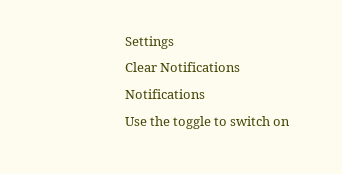Settings
Clear Notifications
Notifications
Use the toggle to switch on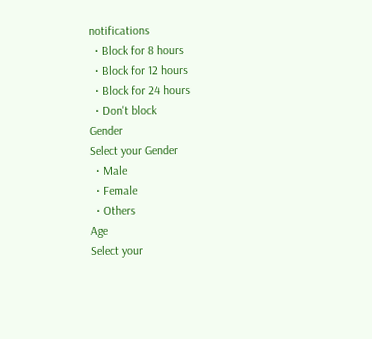notifications
  • Block for 8 hours
  • Block for 12 hours
  • Block for 24 hours
  • Don't block
Gender
Select your Gender
  • Male
  • Female
  • Others
Age
Select your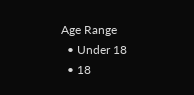Age Range
  • Under 18
  • 18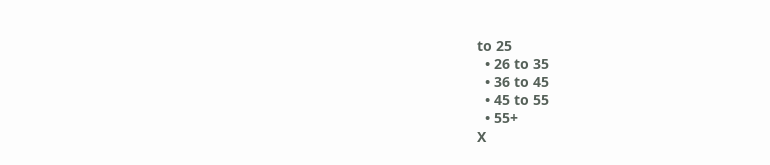to 25
  • 26 to 35
  • 36 to 45
  • 45 to 55
  • 55+
X